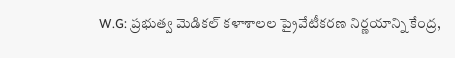W.G: ప్రభుత్వ మెడికల్ కళాశాలల ప్రైవేటీకరణ నిర్ణయాన్ని కేంద్ర,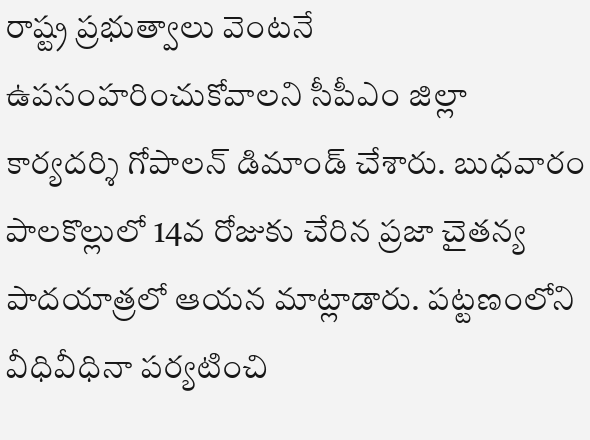రాష్ట్ర ప్రభుత్వాలు వెంటనే ఉపసంహరించుకోవాలని సీపీఎం జిల్లా కార్యదర్శి గోపాలన్ డిమాండ్ చేశారు. బుధవారం పాలకొల్లులో 14వ రోజుకు చేరిన ప్రజా చైతన్య పాదయాత్రలో ఆయన మాట్లాడారు. పట్టణంలోని వీధివీధినా పర్యటించి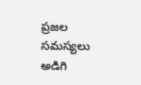ప్రజల సమస్యలు అడిగి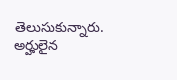తెలుసుకున్నారు. అర్హులైన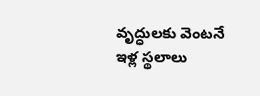వృద్ధులకు వెంటనే ఇళ్ల స్థలాలు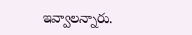ఇవ్వాలన్నారు.